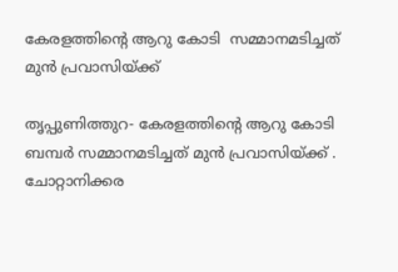കേരളത്തിന്റെ ആറു കോടി  സമ്മാനമടിച്ചത് മുന്‍ പ്രവാസിയ്ക്ക്

തൃപ്പുണിത്തുറ- കേരളത്തിന്റെ ആറു കോടി  ബമ്പര്‍ സമ്മാനമടിച്ചത് മുന്‍ പ്രവാസിയ്ക്ക് . ചോറ്റാനിക്കര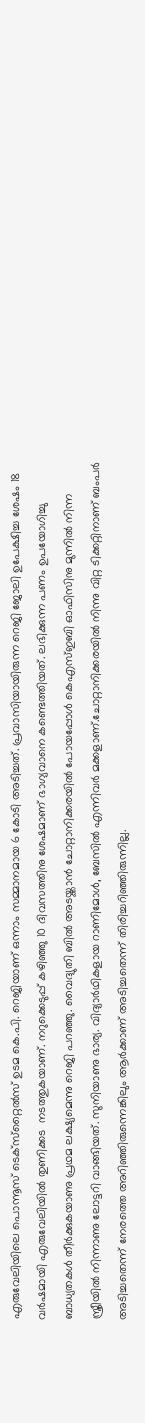എരുവേലിയിലെ പൊന്നൂസ് ടെക്‌സ്‌റ്റൈല്‍സ് ഉടമ കെ.പി. റെജിയാണ് ഒന്നാം സമ്മാനമായ 6 കോടി അടിച്ചത്. പ്രവാസിയായിരുന്ന റെജി ജോലി ഉപേക്ഷിച്ച ശേഷം 18 വര്‍ഷമായി എരുവേലിയില്‍ തുണിക്കട  നടത്തുകയാണ്. നറുക്കെടുപ്പ് കഴിഞ്ഞു 10 ദിവസത്തിനു ശേഷമാണ് ഭാഗ്യവാനെ കണ്ടെത്തിയത്. ലഭിക്കുന്ന പണം ഉപയോഗിച്ചു ബാധ്യതകള്‍ തീര്‍ക്കുകയാണു പ്രഥമ ലക്ഷ്യമെന്നു റെജി പറഞ്ഞു. വൈദ്യുതി ബില്‍ അടയ്ക്കാന്‍ ചോറ്റാനിക്കരയില്‍ പോയപ്പോള്‍ കെഎസ്ഇബി ഓഫിസിനു മുന്നില്‍ നിന്ന സ്ത്രീയില്‍ നിന്നാണു ലോട്ടറി വാങ്ങിയത്. സുനിയാണു ഭാര്യ. വിദ്യാര്‍ഥികളായ റാണിമോള്‍, ബേസില്‍ എന്നിവര്‍ മക്കളാണ്.ചോറ്റാനിക്കരയില്‍ നിന്നു വിറ്റ ടിക്കറ്റിനാണ് ബംപര്‍ അടിച്ചതെന്ന് നേരത്തെ അറിഞ്ഞിരുന്നെങ്കിലും ആര്‍ക്കാണ് അടിച്ചതെന്ന് തിരിച്ചറിഞ്ഞിരുന്നില്ല.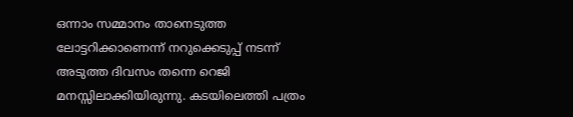ഒന്നാം സമ്മാനം താനെടുത്ത ലോട്ടറിക്കാണെന്ന് നറുക്കെടുപ്പ് നടന്ന് അടുത്ത ദിവസം തന്നെ റെജി മനസ്സിലാക്കിയിരുന്നു. കടയിലെത്തി പത്രം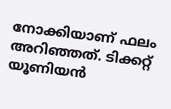നോക്കിയാണ് ഫലം അറിഞ്ഞത്. ടിക്കറ്റ് യൂണിയന്‍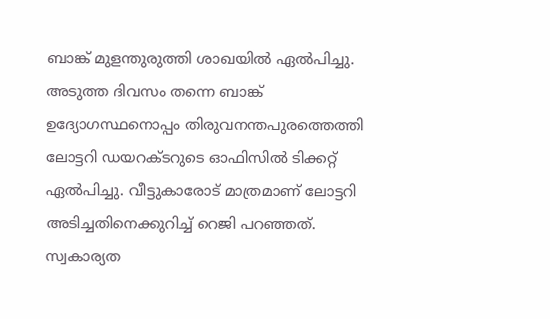ബാങ്ക് മുളന്തുരുത്തി ശാഖയില്‍ ഏല്‍പിച്ചു. അടുത്ത ദിവസം തന്നെ ബാങ്ക് ഉദ്യോഗസ്ഥനൊപ്പം തിരുവനന്തപുരത്തെത്തി ലോട്ടറി ഡയറക്ടറുടെ ഓഫിസില്‍ ടിക്കറ്റ് ഏല്‍പിച്ചു. വീട്ടുകാരോട് മാത്രമാണ് ലോട്ടറി അടിച്ചതിനെക്കുറിച്ച് റെജി പറഞ്ഞത്. സ്വകാര്യത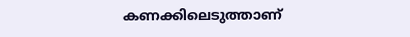കണക്കിലെടുത്താണ്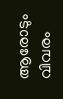ആരോടും വിവരം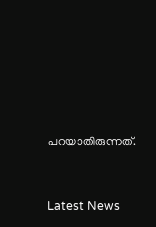പറയാതിരുന്നത്.




Latest News